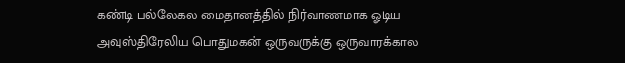கண்டி பல்லேகல மைதானத்தில் நிர்வாணமாக ஓடிய அவுஸ்திரேலிய பொதுமகன் ஒருவருக்கு ஒருவாரக்கால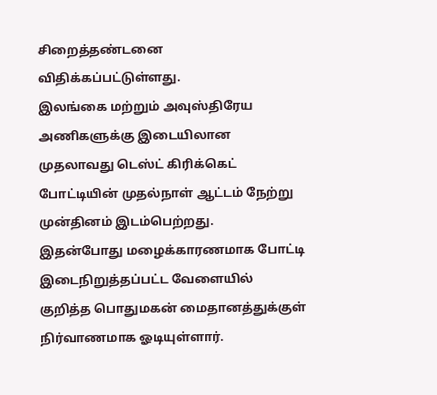சிறைத்தண்டனை விதிக்கப்பட்டுள்ளது.
இலங்கை மற்றும் அவுஸ்திரேய அணிகளுக்கு இடையிலான முதலாவது டெஸ்ட் கிரிக்கெட் போட்டியின் முதல்நாள் ஆட்டம் நேற்று முன்தினம் இடம்பெற்றது.
இதன்போது மழைக்காரணமாக போட்டி இடைநிறுத்தப்பட்ட வேளையில் குறித்த பொதுமகன் மைதானத்துக்குள் நிர்வாணமாக ஓடியுள்ளார்.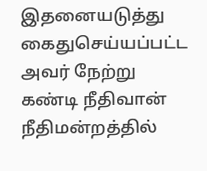இதனையடுத்து கைதுசெய்யப்பட்ட அவர் நேற்று கண்டி நீதிவான் நீதிமன்றத்தில்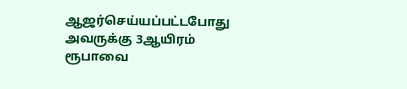ஆஜர்செய்யப்பட்டபோது அவருக்கு 3ஆயிரம் ரூபாவை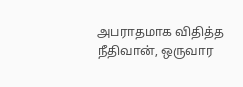அபராதமாக விதித்த நீதிவான், ஒருவார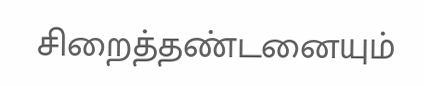சிறைத்தண்டனையும்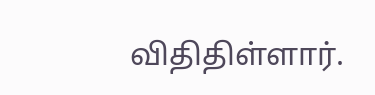விதிதிள்ளார்.